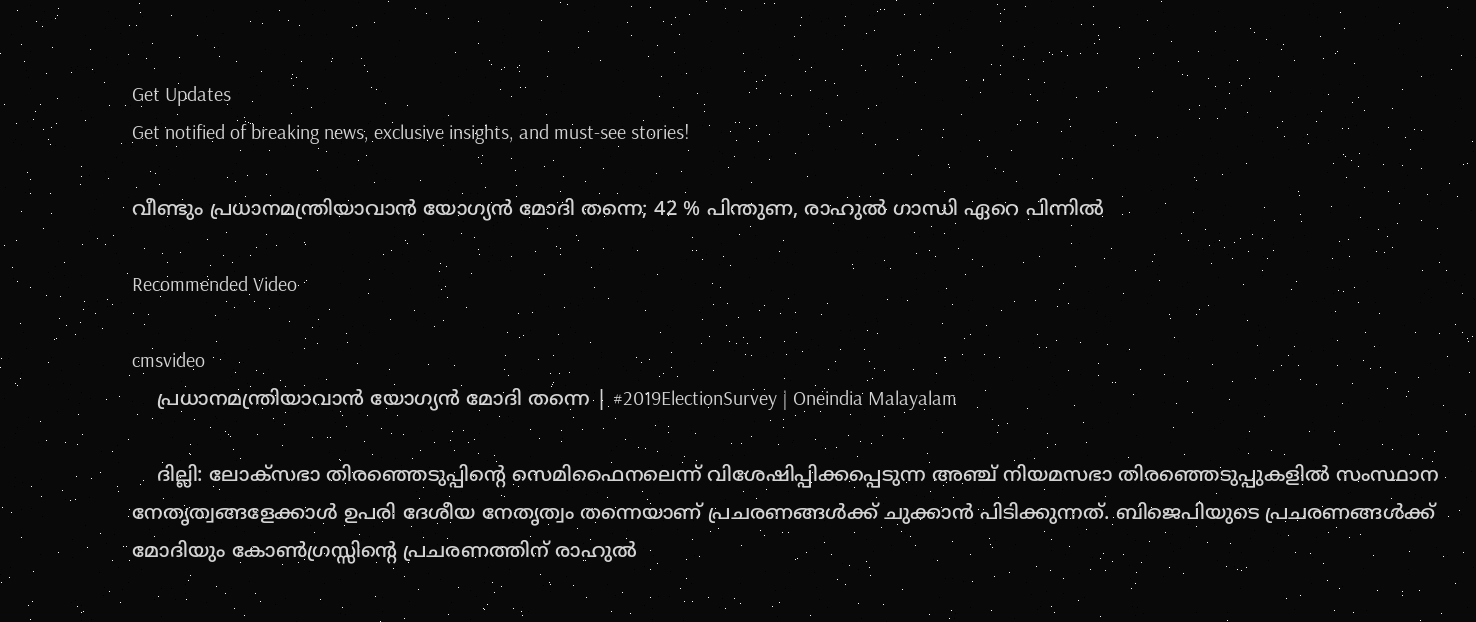Get Updates
Get notified of breaking news, exclusive insights, and must-see stories!

വീണ്ടും പ്രധാനമന്ത്രിയാവാന്‍ യോഗ്യന്‍ മോദി തന്നെ; 42 % പിന്തുണ, രാഹുല്‍ ഗാന്ധി ഏറെ പിന്നില്‍

Recommended Video

cmsvideo
    പ്രധാനമന്ത്രിയാവാന്‍ യോഗ്യന്‍ മോദി തന്നെ | #2019ElectionSurvey | Oneindia Malayalam

    ദില്ലി: ലോക്‌സഭാ തിരഞ്ഞെടുപ്പിന്റെ സെമിഫൈനലെന്ന് വിശേഷിപ്പിക്കപ്പെടുന്ന അഞ്ച് നിയമസഭാ തിരഞ്ഞെടുപ്പുകളില്‍ സംസ്ഥാന നേതൃത്വങ്ങളേക്കാള്‍ ഉപരി ദേശീയ നേതൃത്വം തന്നെയാണ് പ്രചരണങ്ങള്‍ക്ക് ചുക്കാന്‍ പിടിക്കുന്നത്. ബിജെപിയുടെ പ്രചരണങ്ങള്‍ക്ക് മോദിയും കോണ്‍ഗ്രസ്സിന്റെ പ്രചരണത്തിന് രാഹുല്‍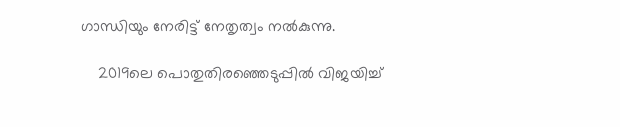ഗാന്ധിയും നേരിട്ട് നേതൃത്വം നല്‍കുന്നു.

    2019ലെ പൊതുതിരഞ്ഞെടുപ്പില്‍ വിജയിച്ച്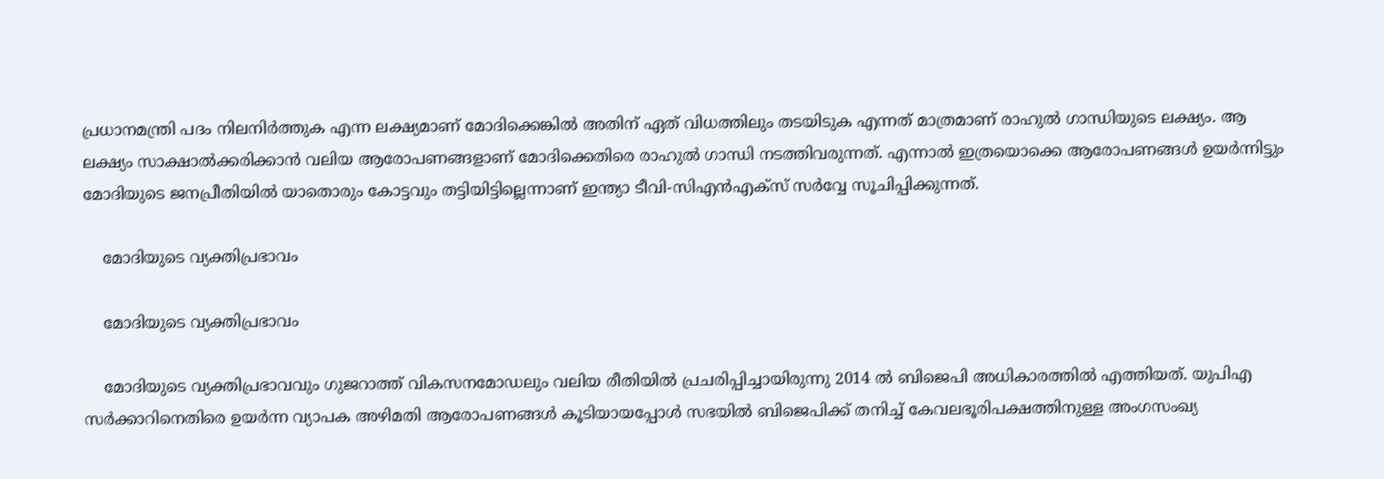പ്രധാനമന്ത്രി പദം നിലനിര്‍ത്തുക എന്ന ലക്ഷ്യമാണ് മോദിക്കെങ്കില്‍ അതിന് ഏത് വിധത്തിലും തടയിടുക എന്നത് മാത്രമാണ് രാഹുല്‍ ഗാന്ധിയുടെ ലക്ഷ്യം. ആ ലക്ഷ്യം സാക്ഷാല്‍ക്കരിക്കാന്‍ വലിയ ആരോപണങ്ങളാണ് മോദിക്കെതിരെ രാഹുല്‍ ഗാന്ധി നടത്തിവരുന്നത്. എന്നാല്‍ ഇത്രയൊക്കെ ആരോപണങ്ങള്‍ ഉയര്‍ന്നിട്ടും മോദിയുടെ ജനപ്രീതിയില്‍ യാതൊരും കോട്ടവും തട്ടിയിട്ടില്ലെന്നാണ് ഇന്ത്യാ ടീവി-സിഎന്‍എക്‌സ് സര്‍വ്വേ സൂചിപ്പിക്കുന്നത്.

    മോദിയുടെ വ്യക്തിപ്രഭാവം

    മോദിയുടെ വ്യക്തിപ്രഭാവം

    മോദിയുടെ വ്യക്തിപ്രഭാവവും ഗുജറാത്ത് വികസനമോഡലും വലിയ രീതിയില്‍ പ്രചരിപ്പിച്ചായിരുന്നു 2014 ല്‍ ബിജെപി അധികാരത്തില്‍ എത്തിയത്. യുപിഎ സര്‍ക്കാറിനെതിരെ ഉയര്‍ന്ന വ്യാപക അഴിമതി ആരോപണങ്ങള്‍ കൂടിയായപ്പോള്‍ സഭയില്‍ ബിജെപിക്ക് തനിച്ച് കേവലഭൂരിപക്ഷത്തിനുള്ള അംഗസംഖ്യ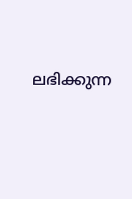ലഭിക്കുന്ന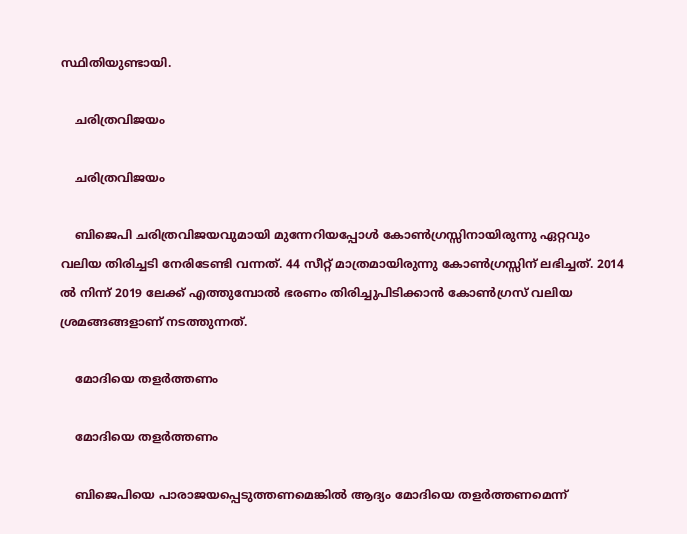സ്ഥിതിയുണ്ടായി.

    ചരിത്രവിജയം

    ചരിത്രവിജയം

    ബിജെപി ചരിത്രവിജയവുമായി മുന്നേറിയപ്പോള്‍ കോണ്‍ഗ്രസ്സിനായിരുന്നു ഏറ്റവും വലിയ തിരിച്ചടി നേരിടേണ്ടി വന്നത്. 44 സീറ്റ് മാത്രമായിരുന്നു കോണ്‍ഗ്രസ്സിന് ലഭിച്ചത്. 2014 ല്‍ നിന്ന് 2019 ലേക്ക് എത്തുമ്പോല്‍ ഭരണം തിരിച്ചുപിടിക്കാന്‍ കോണ്‍ഗ്രസ് വലിയ ശ്രമങ്ങങ്ങളാണ് നടത്തുന്നത്.

    മോദിയെ തളര്‍ത്തണം

    മോദിയെ തളര്‍ത്തണം

    ബിജെപിയെ പാരാജയപ്പെടുത്തണമെങ്കില്‍ ആദ്യം മോദിയെ തളര്‍ത്തണമെന്ന്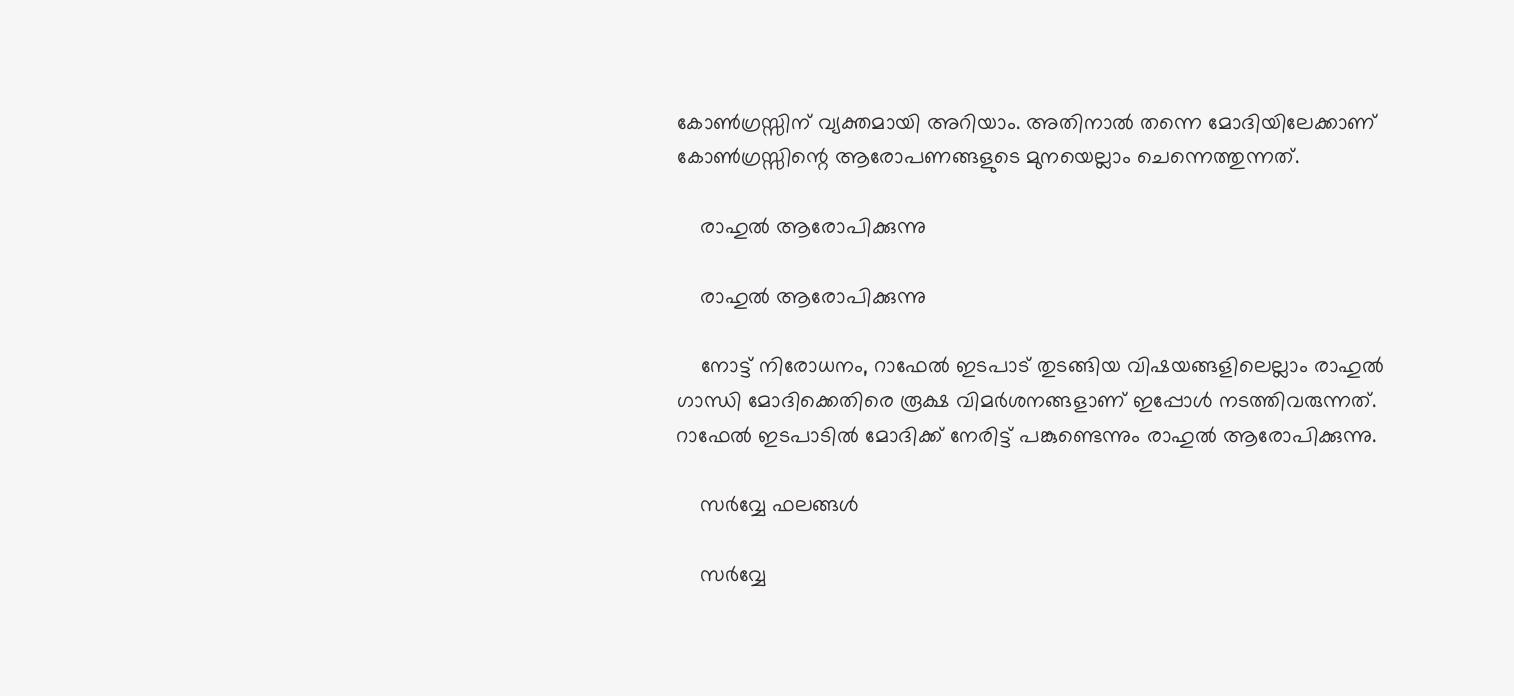കോണ്‍ഗ്രസ്സിന് വ്യക്തമായി അറിയാം. അതിനാല്‍ തന്നെ മോദിയിലേക്കാണ് കോണ്‍ഗ്രസ്സിന്റെ ആരോപണങ്ങളുടെ മുനയെല്ലാം ചെന്നെത്തുന്നത്.

    രാഹുല്‍ ആരോപിക്കുന്നു

    രാഹുല്‍ ആരോപിക്കുന്നു

    നോട്ട് നിരോധനം, റാഫേല്‍ ഇടപാട് തുടങ്ങിയ വിഷയങ്ങളിലെല്ലാം രാഹുല്‍ ഗാന്ധി മോദിക്കെതിരെ രൂക്ഷ വിമര്‍ശനങ്ങളാണ് ഇപ്പോള്‍ നടത്തിവരുന്നത്. റാഫേല്‍ ഇടപാടില്‍ മോദിക്ക് നേരിട്ട് പങ്കുണ്ടെന്നും രാഹുല്‍ ആരോപിക്കുന്നു.

    സര്‍വ്വേ ഫലങ്ങള്‍

    സര്‍വ്വേ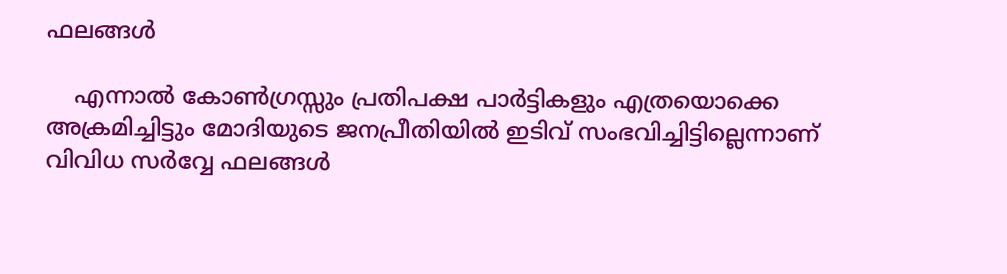ഫലങ്ങള്‍

    എന്നാല്‍ കോണ്‍ഗ്രസ്സും പ്രതിപക്ഷ പാര്‍ട്ടികളും എത്രയൊക്കെ അക്രമിച്ചിട്ടും മോദിയുടെ ജനപ്രീതിയില്‍ ഇടിവ് സംഭവിച്ചിട്ടില്ലെന്നാണ് വിവിധ സര്‍വ്വേ ഫലങ്ങള്‍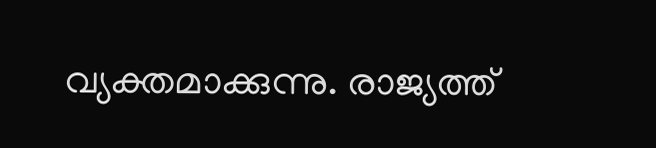വ്യക്തമാക്കുന്നു. രാജ്യത്ത്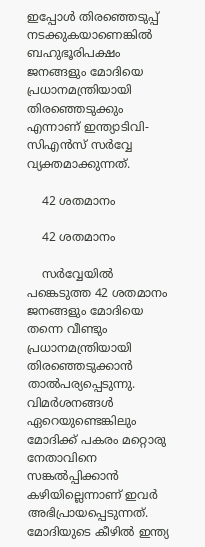ഇപ്പോള്‍ തിരഞ്ഞെടുപ്പ് നടക്കുകയാണെങ്കില്‍ ബഹുഭൂരിപക്ഷം ജനങ്ങളും മോദിയെ പ്രധാനമന്ത്രിയായി തിരഞ്ഞെടുക്കും എന്നാണ് ഇന്ത്യാടിവി-സിഎന്‍സ് സര്‍വ്വേ വ്യക്തമാക്കുന്നത്.

    42 ശതമാനം

    42 ശതമാനം

    സര്‍വ്വേയില്‍ പങ്കെടുത്ത 42 ശതമാനം ജനങ്ങളും മോദിയെ തന്നെ വീണ്ടും പ്രധാനമന്ത്രിയായി തിരഞ്ഞെടുക്കാന്‍ താല്‍പര്യപ്പെടുന്നു. വിമര്‍ശനങ്ങള്‍ ഏറെയുണ്ടെങ്കിലും മോദിക്ക് പകരം മറ്റൊരു നേതാവിനെ സങ്കല്‍പ്പിക്കാന്‍ കഴിയില്ലെന്നാണ് ഇവര്‍ അഭിപ്രായപ്പെടുന്നത്. മോദിയുടെ കീഴില്‍ ഇന്ത്യ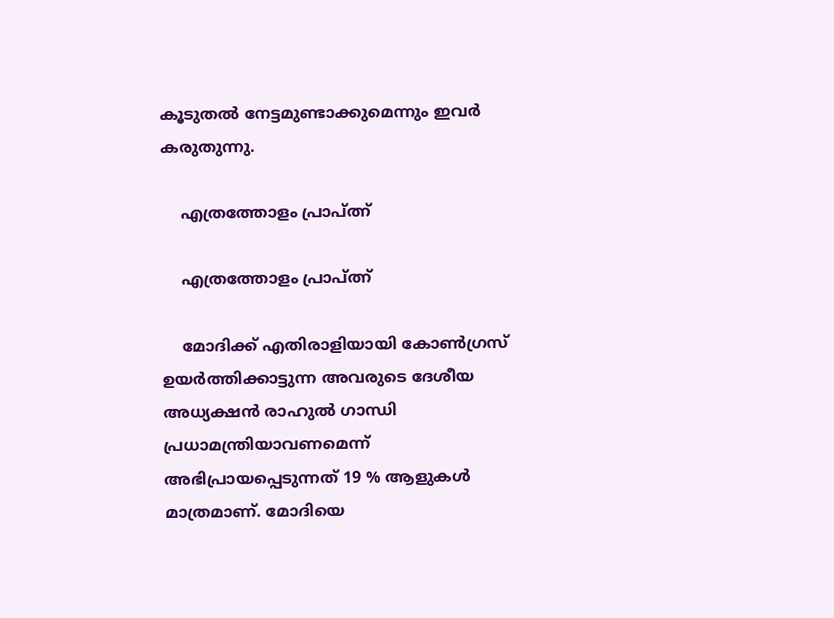കൂടുതല്‍ നേട്ടമുണ്ടാക്കുമെന്നും ഇവര്‍ കരുതുന്നു.

    എത്രത്തോളം പ്രാപ്ത്ന്‍

    എത്രത്തോളം പ്രാപ്ത്ന്‍

    മോദിക്ക് എതിരാളിയായി കോണ്‍ഗ്രസ് ഉയര്‍ത്തിക്കാട്ടുന്ന അവരുടെ ദേശീയ അധ്യക്ഷന്‍ രാഹുല്‍ ഗാന്ധി പ്രധാമന്ത്രിയാവണമെന്ന് അഭിപ്രായപ്പെടുന്നത് 19 % ആളുകള്‍ മാത്രമാണ്. മോദിയെ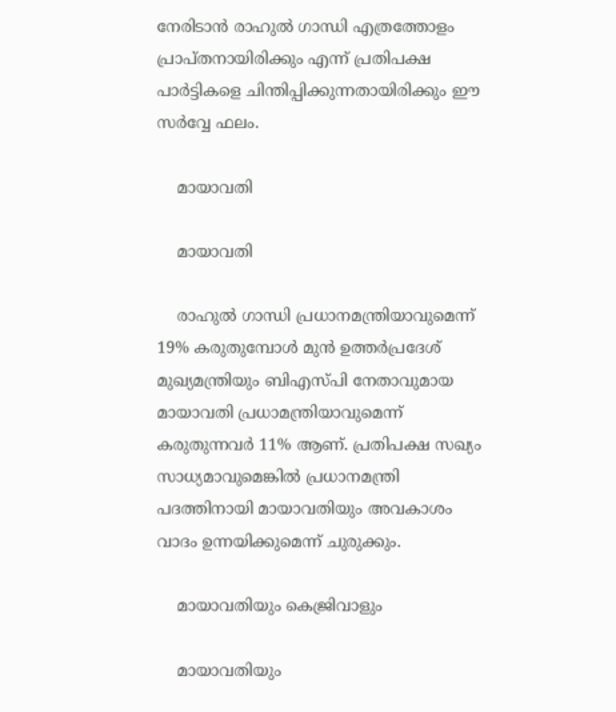നേരിടാന്‍ രാഹുല്‍ ഗാന്ധി എത്രത്തോളം പ്രാപ്തനായിരിക്കും എന്ന് പ്രതിപക്ഷ പാര്‍ട്ടികളെ ചിന്തിപ്പിക്കുന്നതായിരിക്കും ഈ സര്‍വ്വേ ഫലം.

    മായാവതി

    മായാവതി

    രാഹുല്‍ ഗാന്ധി പ്രധാനമന്ത്രിയാവുമെന്ന് 19% കരുതുമ്പോള്‍ മുന്‍ ഉത്തര്‍പ്രദേശ് മുഖ്യമന്ത്രിയും ബിഎസ്പി നേതാവുമായ മായാവതി പ്രധാമന്ത്രിയാവുമെന്ന് കരുതുന്നവര്‍ 11% ആണ്. പ്രതിപക്ഷ സഖ്യം സാധ്യമാവുമെങ്കില്‍ പ്രധാനമന്ത്രി പദത്തിനായി മായാവതിയും അവകാശം വാദം ഉന്നയിക്കുമെന്ന് ചുരുക്കും.

    മായാവതിയും കെജ്രിവാളും

    മായാവതിയും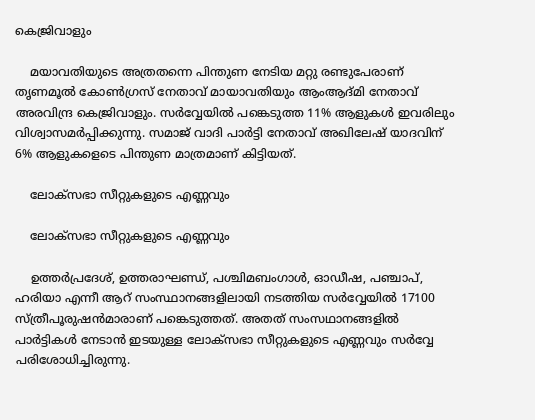കെജ്രിവാളും

    മയാവതിയുടെ അത്രതന്നെ പിന്തുണ നേടിയ മറ്റു രണ്ടുപേരാണ് തൃണമൂല്‍ കോണ്‍ഗ്രസ് നേതാവ് മായാവതിയും ആംആദ്മി നേതാവ് അരവിന്ദ്ര കെജ്രിവാളും. സര്‍വ്വേയില്‍ പങ്കെടുത്ത 11% ആളുകള്‍ ഇവരിലും വിശ്വാസമര്‍പ്പിക്കുന്നു. സമാജ് വാദി പാര്‍ട്ടി നേതാവ് അഖിലേഷ് യാദവിന് 6% ആളുകളെടെ പിന്തുണ മാത്രമാണ് കിട്ടിയത്.

    ലോക്‌സഭാ സീറ്റുകളുടെ എണ്ണവും

    ലോക്‌സഭാ സീറ്റുകളുടെ എണ്ണവും

    ഉത്തര്‍പ്രദേശ്, ഉത്തരാഘണ്ഡ്, പശ്ചിമബംഗാള്‍, ഓഡീഷ, പഞ്ചാപ്, ഹരിയാ എന്നീ ആറ് സംസ്ഥാനങ്ങളിലായി നടത്തിയ സര്‍വ്വേയില്‍ 17100 സ്ത്രീപൂരുഷന്‍മാരാണ് പങ്കെടുത്തത്. അതത് സംസഥാനങ്ങളില്‍ പാര്‍ട്ടികള്‍ നേടാന്‍ ഇടയുള്ള ലോക്‌സഭാ സീറ്റുകളുടെ എണ്ണവും സര്‍വ്വേ പരിശോധിച്ചിരുന്നു.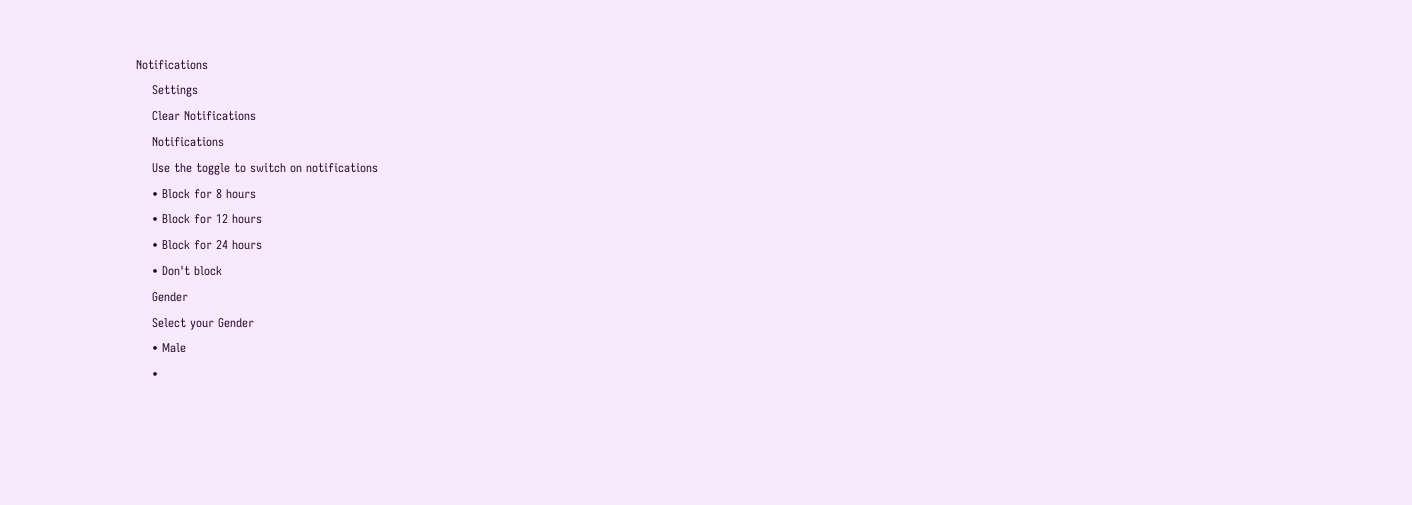Notifications
    Settings
    Clear Notifications
    Notifications
    Use the toggle to switch on notifications
    • Block for 8 hours
    • Block for 12 hours
    • Block for 24 hours
    • Don't block
    Gender
    Select your Gender
    • Male
    •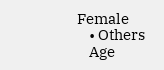Female
    • Others
    Age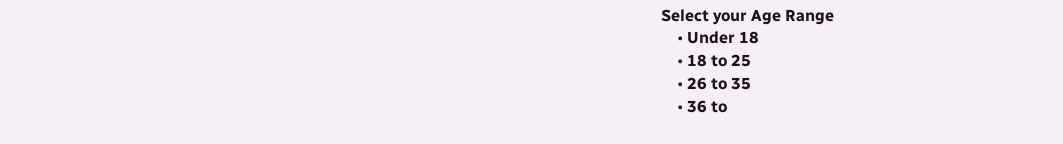Select your Age Range
    • Under 18
    • 18 to 25
    • 26 to 35
    • 36 to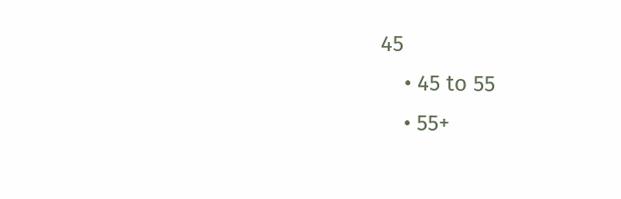45
    • 45 to 55
    • 55+